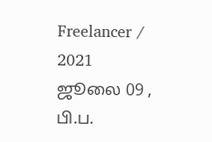Freelancer / 2021 ஜூலை 09 , பி.ப.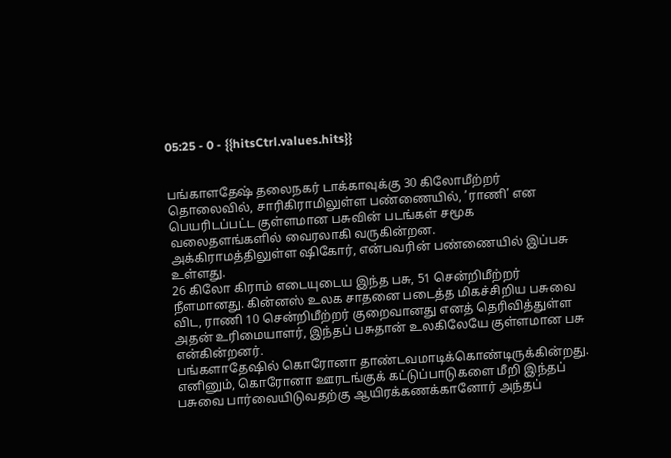05:25 - 0 - {{hitsCtrl.values.hits}}


பங்காளதேஷ் தலைநகர் டாக்காவுக்கு 30 கிலோமீற்றர் தொலைவில், சாரிகிராமிலுள்ள பண்ணையில், ’ராணி’ என பெயரிடப்பட்ட குள்ளமான பசுவின் படங்கள் சமூக வலைதளங்களில் வைரலாகி வருகின்றன.
அக்கிராமத்திலுள்ள ஷிகோர், என்பவரின் பண்ணையில் இப்பசு உள்ளது.
26 கிலோ கிராம் எடையுடைய இந்த பசு, 51 சென்றிமீற்றர் நீளமானது. கின்னஸ் உலக சாதனை படைத்த மிகச்சிறிய பசுவை விட, ராணி 10 சென்றிமீற்றர் குறைவானது எனத் தெரிவித்துள்ள அதன் உரிமையாளர், இந்தப் பசுதான் உலகிலேயே குள்ளமான பசு என்கின்றனர்.
பங்களாதேஷில் கொரோனா தாண்டவமாடிக்கொண்டிருக்கின்றது. எனினும், கொரோனா ஊரடங்குக் கட்டுப்பாடுகளை மீறி இந்தப் பசுவை பார்வையிடுவதற்கு ஆயிரக்கணக்கானோர் அந்தப்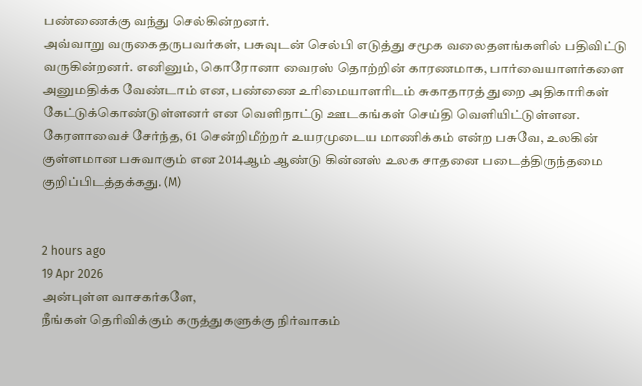பண்ணைக்கு வந்து செல்கின்றனர்.
அவ்வாறு வருகைதருபவர்கள், பசுவுடன் செல்பி எடுத்து சமூக வலைதளங்களில் பதிவிட்டு வருகின்றனர். எனினும், கொரோனா வைரஸ் தொற்றின் காரணமாக, பார்வையாளர்களை அனுமதிக்க வேண்டாம் என, பண்ணை உரிமையாளரிடம் சுகாதாரத் துறை அதிகாரிகள் கேட்டுக்கொண்டுள்ளனர் என வெளிநாட்டு ஊடகங்கள் செய்தி வெளியிட்டுள்ளன.
கேரளாவைச் சேர்ந்த, 61 சென்றிமீற்றர் உயரமுடைய மாணிக்கம் என்ற பசுவே, உலகின் குள்ளமான பசுவாகும் என 2014ஆம் ஆண்டு கின்னஸ் உலக சாதனை படைத்திருந்தமை குறிப்பிடத்தக்கது. (M)


2 hours ago
19 Apr 2026
அன்புள்ள வாசகர்களே,
நீங்கள் தெரிவிக்கும் கருத்துகளுக்கு நிர்வாகம்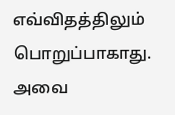எவ்விதத்திலும் பொறுப்பாகாது. அவை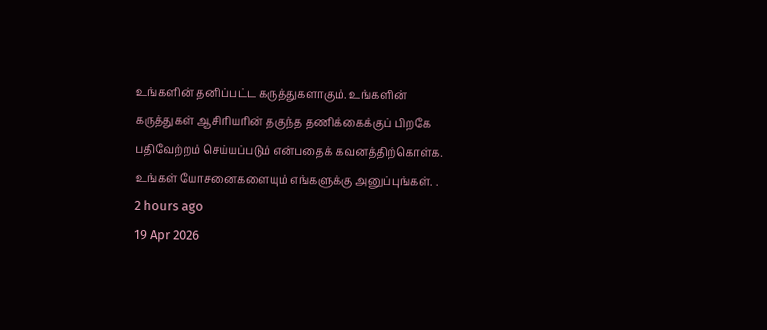உங்களின் தனிப்பட்ட கருத்துகளாகும். உங்களின் கருத்துகள் ஆசிரியரின் தகுந்த தணிக்கைக்குப் பிறகே பதிவேற்றம் செய்யப்படும் என்பதைக் கவனத்திற்கொள்க. உங்கள் யோசனைகளையும் எங்களுக்கு அனுப்புங்கள். .
2 hours ago
19 Apr 2026